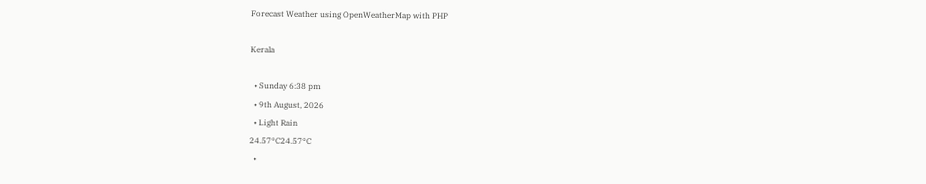Forecast Weather using OpenWeatherMap with PHP

Kerala

  • Sunday 6:38 pm
  • 9th August, 2026
  • Light Rain
24.57°C24.57°C
  •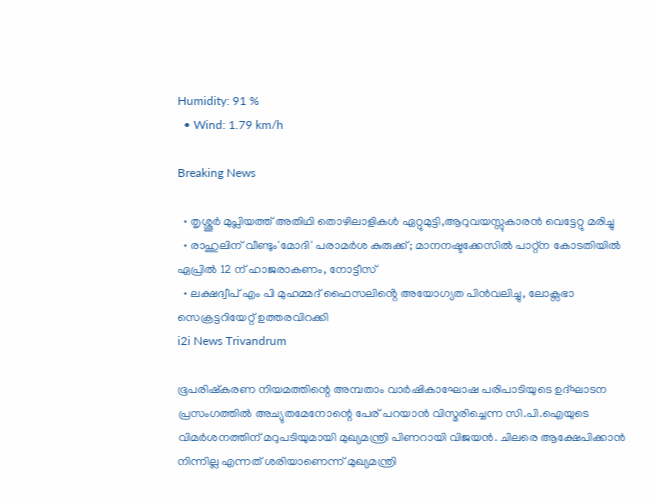Humidity: 91 %
  • Wind: 1.79 km/h

Breaking News

  • തൃശ്ശൂർ മുപ്ലിയത്ത് അതിഥി തൊഴിലാളികൾ ഏറ്റുമുട്ടി,ആറുവയസ്സുകാരൻ വെട്ടേറ്റു മരിച്ചു
  • രാഹുലിന് വീണ്ടും'മോദി' പരാമര്‍ശ കുരുക്ക്; മാനനഷ്ടക്കേസിൽ പാറ്റ്ന കോടതിയിൽ ഏപ്രിൽ 12 ന് ഹാജരാകണം, നോട്ടീസ്
  • ലക്ഷദ്വീപ് എം പി മുഹമ്മദ് ഫൈസലിൻ്റെ അയോഗ്യത പിൻവലിച്ചു, ലോക്സഭാ  സെക്രട്ടറിയേറ്റ് ഉത്തരവിറക്കി
i2i News Trivandrum

ഭൂപരിഷ്കരണ നിയമത്തിന്റെ അമ്പതാം വാർഷികാഘോഷ പരിപാടിയുടെ ഉദ്‌ഘാടന പ്രസംഗത്തിൽ അച്യുതമേനോന്റെ പേര് പറയാൻ വിസ്മരിച്ചെന്ന സി.പി.ഐയുടെ വിമർശനത്തിന് മറുപടിയുമായി മുഖ്യമന്ത്രി പിണറായി വിജയൻ. ചിലരെ ആക്ഷേപിക്കാൻ നിന്നില്ല എന്നത് ശരിയാണെന്ന് മുഖ്യമന്ത്രി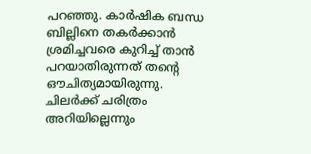പറഞ്ഞു. കാർഷിക ബന്ധ ബില്ലിനെ തകർക്കാൻ ശ്രമിച്ചവരെ കുറിച്ച് താൻ പറയാതിരുന്നത് തന്റെ ഔചിത്യമായിരുന്നു. ചിലർക്ക് ചരിത്രം അറിയില്ലെന്നും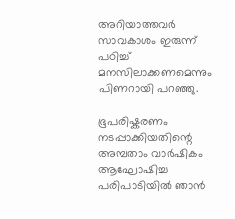അറിയാത്തവർ സാവകാശം ഇരുന്ന് പഠിച്ച് മനസിലാക്കണമെന്നും പിണറായി പറഞ്ഞു.

ഭൂപരിഷ്കരണം നടപ്പാക്കിയതിന്റെ അമ്പതാം വാർഷികം ആഘോഷിച്ച പരിപാടിയിൽ ഞാൻ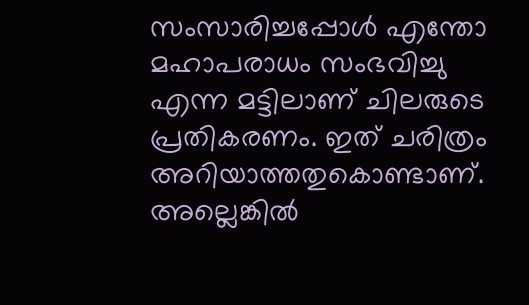സംസാരിച്ചപ്പോൾ എന്തോ മഹാപരാധം സംഭവിച്ചു എന്ന മട്ടിലാണ് ചിലരുടെ പ്രതികരണം. ഇത് ചരിത്രം അറിയാത്തതുകൊണ്ടാണ്. അല്ലെങ്കിൽ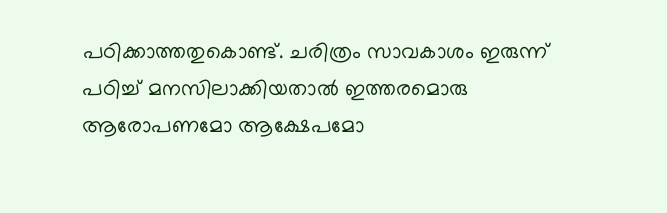പഠിക്കാത്തതുകൊണ്ട്. ചരിത്രം സാവകാശം ഇരുന്ന് പഠിച്ച് മനസിലാക്കിയതാൽ ഇത്തരമൊരു ആരോപണമോ ആക്ഷേപമോ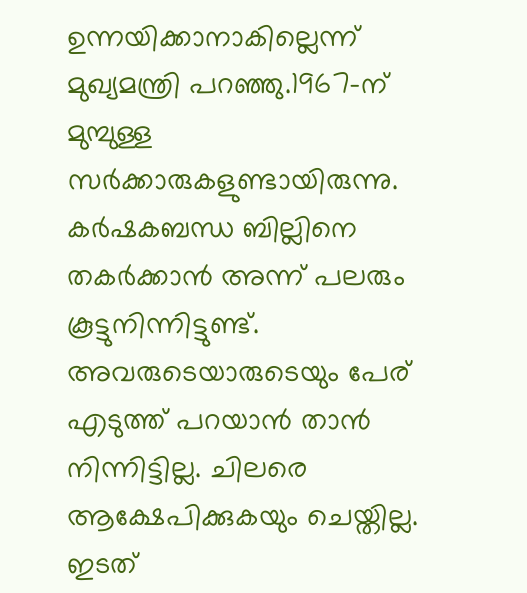ഉന്നയിക്കാനാകില്ലെന്ന് മുഖ്യമന്ത്രി പറഞ്ഞു.1967-ന് മുമ്പുള്ള സർക്കാരുകളുണ്ടായിരുന്നു. കർഷകബന്ധ ബില്ലിനെ തകർക്കാൻ അന്ന് പലരും കൂട്ടുനിന്നിട്ടുണ്ട്. അവരുടെയാരുടെയും പേര് എടുത്ത് പറയാൻ താൻ നിന്നിട്ടില്ല. ചിലരെ ആക്ഷേപിക്കുകയും ചെയ്തില്ല. ഇടത്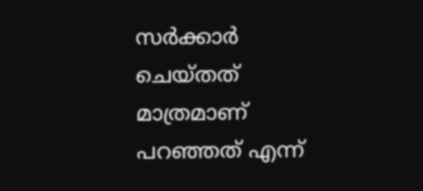സർക്കാർ ചെയ്തത് മാത്രമാണ് പറഞ്ഞത് എന്ന്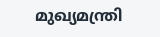മുഖ്യമന്ത്രി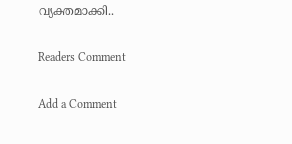വ്യക്തമാക്കി..

Readers Comment

Add a Comment